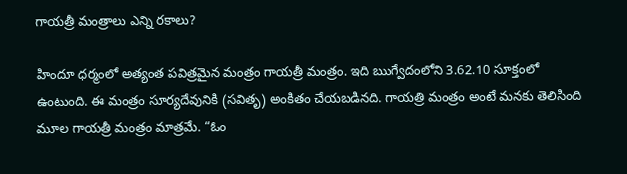గాయత్రీ మంత్రాలు ఎన్ని రకాలు?

హిందూ ధర్మంలో అత్యంత పవిత్రమైన మంత్రం గాయత్రీ మంత్రం. ఇది ఋగ్వేదంలోని 3.62.10 సూక్తంలో ఉంటుంది. ఈ మంత్రం సూర్యదేవునికి (సవితృ) అంకితం చేయబడినది. గాయత్రి మంత్రం అంటే మనకు తెలిసింది మూల గాయత్రీ మంత్రం మాత్రమే. “ఓం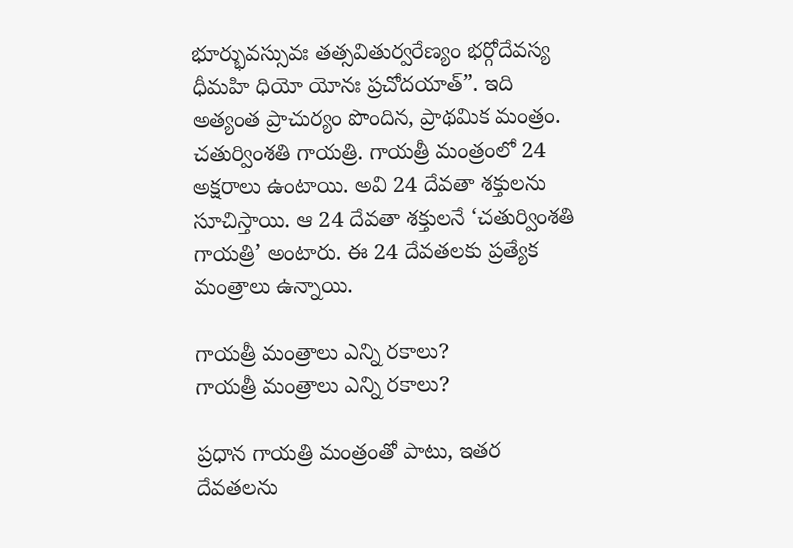భూర్భువస్సువః తత్సవితుర్వరేణ్యం భర్గోదేవస్య ధీమహి ధియో యోనః ప్రచోదయాత్”. ఇది అత్యంత ప్రాచుర్యం పొందిన, ప్రాథమిక మంత్రం. చతుర్వింశతి గాయత్రి. గాయత్రీ మంత్రంలో 24 అక్షరాలు ఉంటాయి. అవి 24 దేవతా శక్తులను సూచిస్తాయి. ఆ 24 దేవతా శక్తులనే ‘చతుర్వింశతి గాయత్రి’ అంటారు. ఈ 24 దేవతలకు ప్రత్యేక మంత్రాలు ఉన్నాయి.

గాయత్రీ మంత్రాలు ఎన్ని రకాలు?
గాయత్రీ మంత్రాలు ఎన్ని రకాలు?

ప్రధాన గాయత్రి మంత్రంతో పాటు, ఇతర దేవతలను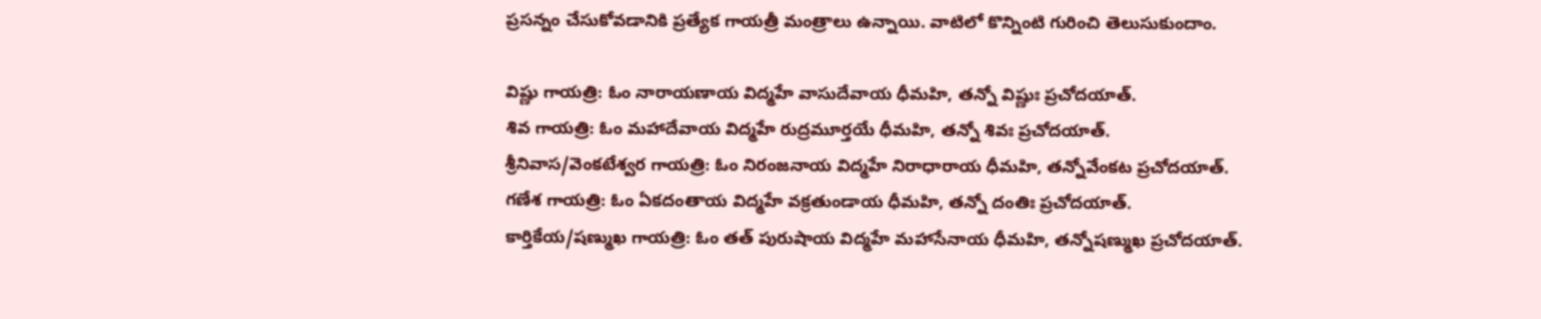ప్రసన్నం చేసుకోవడానికి ప్రత్యేక గాయత్రీ మంత్రాలు ఉన్నాయి. వాటిలో కొన్నింటి గురించి తెలుసుకుందాం.

విష్ణు గాయత్రి: ఓం నారాయణాయ విద్మహే వాసుదేవాయ ధీమహి, తన్నో విష్ణుః ప్రచోదయాత్.
శివ గాయత్రి: ఓం మహాదేవాయ విద్మహే రుద్రమూర్తయే ధీమహి, తన్నో శివః ప్రచోదయాత్.
శ్రీనివాస/వెంకటేశ్వర గాయత్రి: ఓం నిరంజనాయ విద్మహే నిరాధారాయ ధీమహి, తన్నోవేంకట ప్రచోదయాత్.
గణేశ గాయత్రి: ఓం ఏకదంతాయ విద్మహే వక్రతుండాయ ధీమహి, తన్నో దంతిః ప్రచోదయాత్.
కార్తికేయ/షణ్ముఖ గాయత్రి: ఓం తత్ పురుషాయ విద్మహే మహాసేనాయ ధీమహి, తన్నోషణ్ముఖ ప్రచోదయాత్.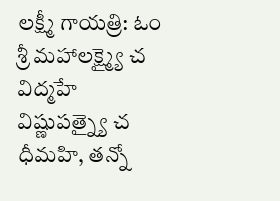లక్ష్మీ గాయత్రి: ఓం శ్రీ మహాలక్ష్మ్యై చ విద్మహే విష్ణుపత్న్యై చ ధీమహి, తన్నో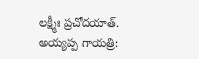లక్ష్మీః ప్రచోదయాత్.
అయ్యప్ప గాయత్రి: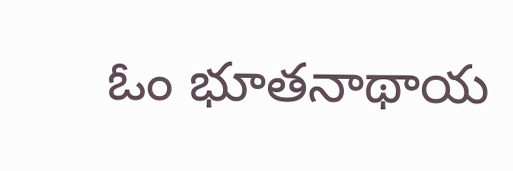ఓం భూతనాథాయ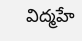విద్మహే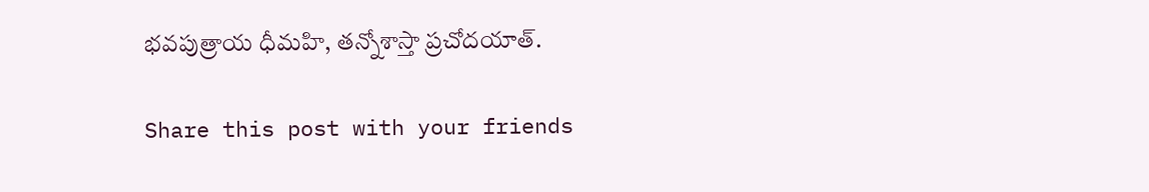భవపుత్రాయ ధీమహి, తన్నోశాస్తా ప్రచోదయాత్.

Share this post with your friends